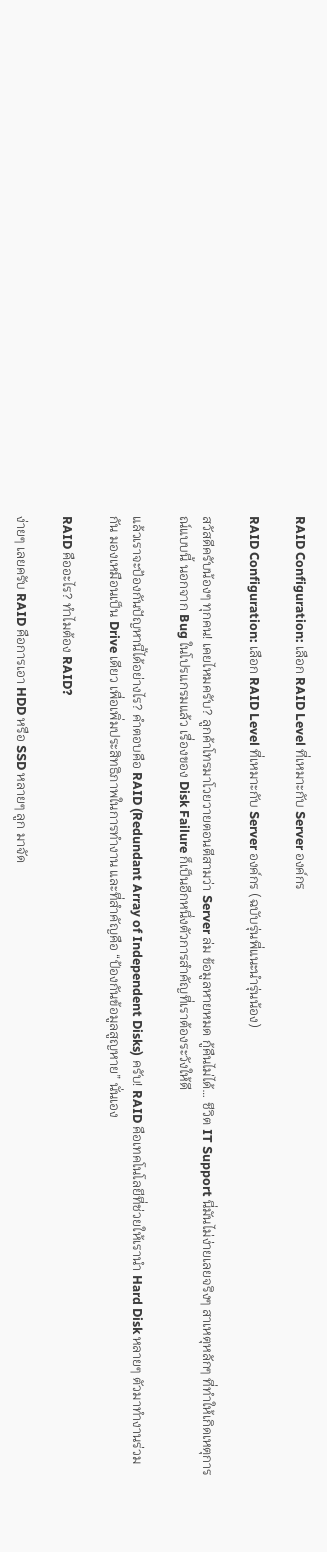RAID Configuration: เลือก RAID Level ที่เหมาะกับ Server องค์กร

RAID Configuration: เลือก RAID Level ที่เหมาะกับ Server องค์กร (ฉบับรุ่นพี่แนะนำรุ่นน้อง)

สวัสดีครับน้องๆ ทุกคน! เคยไหมครับ? ลูกค้าโทรมาโวยวายตอนตีสามว่า Server ล่ม ข้อมูลหายหมด กู้คืนไม่ได้… ชีวิต IT Support นี่มันไม่ง่ายเลยจริงๆ สาเหตุหลักๆ ที่ทำให้เกิดเหตุการณ์แบบนี้ นอกจาก Bug ในโปรแกรมแล้ว เรื่องของ Disk Failure ก็เป็นอีกหนึ่งตัวการสำคัญที่เราต้องระวังให้ดี

แล้วเราจะป้องกันปัญหานี้ได้อย่างไร? คำตอบคือ RAID (Redundant Array of Independent Disks) ครับ! RAID คือเทคโนโลยีที่ช่วยให้เรานำ Hard Disk หลายๆ ตัวมาทำงานร่วมกัน มองเหมือนเป็น Drive เดียว เพื่อเพิ่มประสิทธิภาพในการทำงาน และที่สำคัญคือ “ป้องกันข้อมูลสูญหาย” นั่นเอง

RAID คืออะไร? ทำไมต้อง RAID?

ง่ายๆ เลยครับ RAID คือการเอา HDD หรือ SSD หลายๆ ลูก มาจัด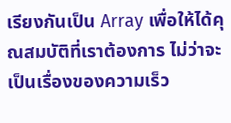เรียงกันเป็น Array เพื่อให้ได้คุณสมบัติที่เราต้องการ ไม่ว่าจะเป็นเรื่องของความเร็ว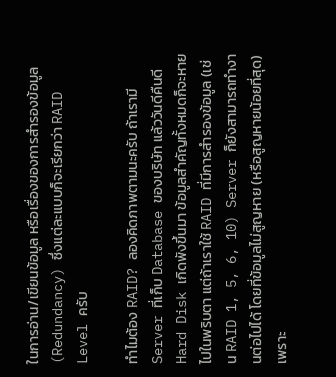ในการอ่าน/เขียนข้อมูล หรือเรื่องของการสำรองข้อมูล (Redundancy) ซึ่งแต่ละแบบก็จะเรียกว่า RAID Level ครับ

ทำไมต้อง RAID? ลองคิดภาพตามนะครับ ถ้าเรามี Server ที่เก็บ Database ของบริษัท แล้ววันดีคืนดี Hard Disk เกิดพังขึ้นมา ข้อมูลสำคัญทั้งหมดก็จะหายไปในพริบตา แต่ถ้าเราใช้ RAID ที่มีการสำรองข้อมูล (เช่น RAID 1, 5, 6, 10) Server ก็ยังสามารถทำงานต่อไปได้ โดยที่ข้อมูลไม่สูญหาย (หรือสูญหายน้อยที่สุด) เพราะ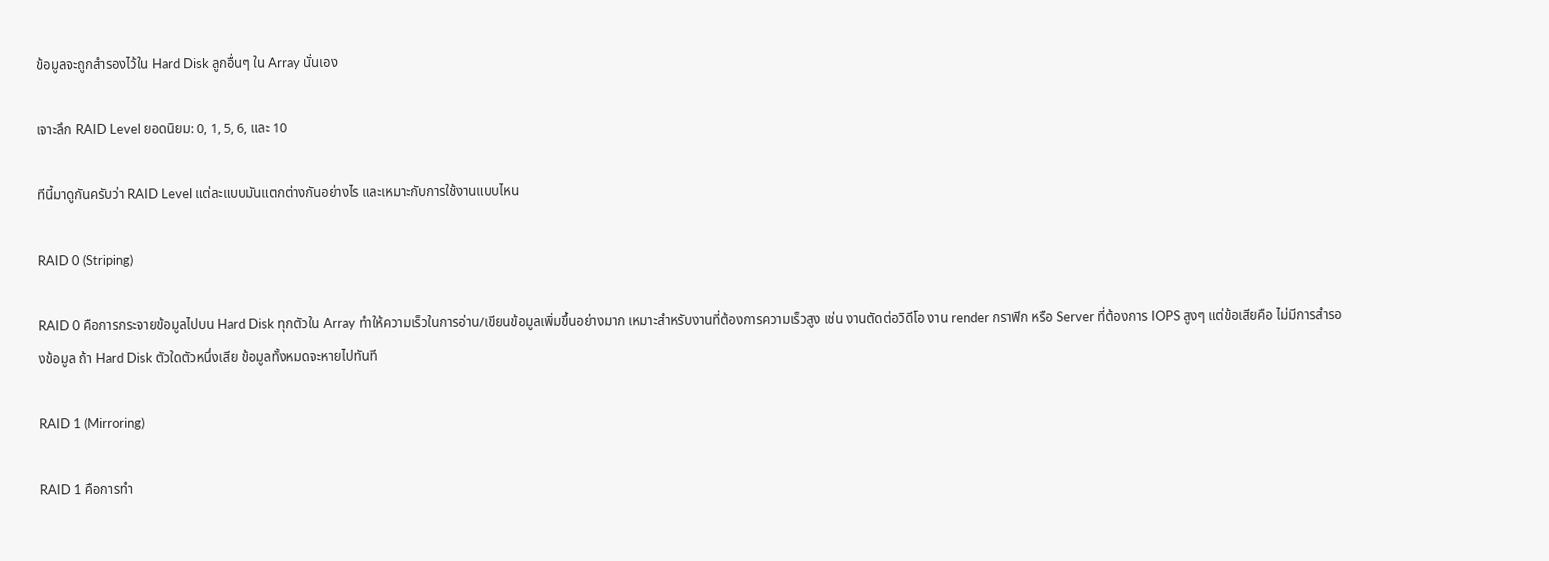ข้อมูลจะถูกสำรองไว้ใน Hard Disk ลูกอื่นๆ ใน Array นั่นเอง

เจาะลึก RAID Level ยอดนิยม: 0, 1, 5, 6, และ 10

ทีนี้มาดูกันครับว่า RAID Level แต่ละแบบมันแตกต่างกันอย่างไร และเหมาะกับการใช้งานแบบไหน

RAID 0 (Striping)

RAID 0 คือการกระจายข้อมูลไปบน Hard Disk ทุกตัวใน Array ทำให้ความเร็วในการอ่าน/เขียนข้อมูลเพิ่มขึ้นอย่างมาก เหมาะสำหรับงานที่ต้องการความเร็วสูง เช่น งานตัดต่อวิดีโอ งาน render กราฟิก หรือ Server ที่ต้องการ IOPS สูงๆ แต่ข้อเสียคือ ไม่มีการสำรองข้อมูล ถ้า Hard Disk ตัวใดตัวหนึ่งเสีย ข้อมูลทั้งหมดจะหายไปทันที

RAID 1 (Mirroring)

RAID 1 คือการทำ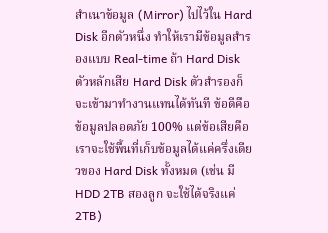สำเนาข้อมูล (Mirror) ไปไว้ใน Hard Disk อีกตัวหนึ่ง ทำให้เรามีข้อมูลสำรองแบบ Real-time ถ้า Hard Disk ตัวหลักเสีย Hard Disk ตัวสำรองก็จะเข้ามาทำงานแทนได้ทันที ข้อดีคือ ข้อมูลปลอดภัย 100% แต่ข้อเสียคือ เราจะใช้พื้นที่เก็บข้อมูลได้แค่ครึ่งเดียวของ Hard Disk ทั้งหมด (เช่น มี HDD 2TB สองลูก จะใช้ได้จริงแค่ 2TB)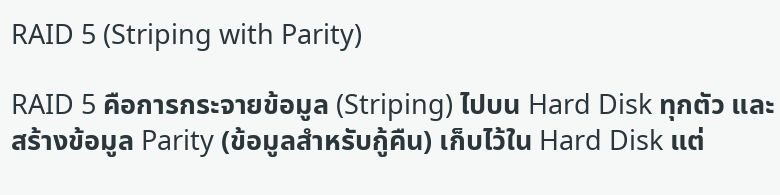RAID 5 (Striping with Parity)

RAID 5 คือการกระจายข้อมูล (Striping) ไปบน Hard Disk ทุกตัว และสร้างข้อมูล Parity (ข้อมูลสำหรับกู้คืน) เก็บไว้ใน Hard Disk แต่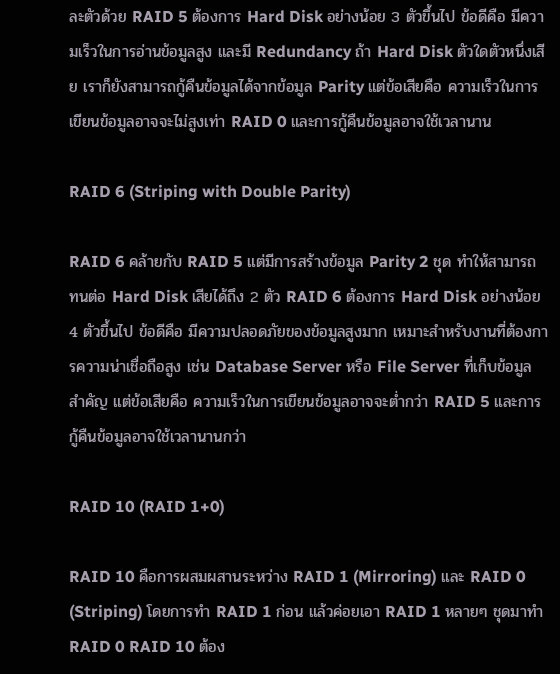ละตัวด้วย RAID 5 ต้องการ Hard Disk อย่างน้อย 3 ตัวขึ้นไป ข้อดีคือ มีความเร็วในการอ่านข้อมูลสูง และมี Redundancy ถ้า Hard Disk ตัวใดตัวหนึ่งเสีย เราก็ยังสามารถกู้คืนข้อมูลได้จากข้อมูล Parity แต่ข้อเสียคือ ความเร็วในการเขียนข้อมูลอาจจะไม่สูงเท่า RAID 0 และการกู้คืนข้อมูลอาจใช้เวลานาน

RAID 6 (Striping with Double Parity)

RAID 6 คล้ายกับ RAID 5 แต่มีการสร้างข้อมูล Parity 2 ชุด ทำให้สามารถทนต่อ Hard Disk เสียได้ถึง 2 ตัว RAID 6 ต้องการ Hard Disk อย่างน้อย 4 ตัวขึ้นไป ข้อดีคือ มีความปลอดภัยของข้อมูลสูงมาก เหมาะสำหรับงานที่ต้องการความน่าเชื่อถือสูง เช่น Database Server หรือ File Server ที่เก็บข้อมูลสำคัญ แต่ข้อเสียคือ ความเร็วในการเขียนข้อมูลอาจจะต่ำกว่า RAID 5 และการกู้คืนข้อมูลอาจใช้เวลานานกว่า

RAID 10 (RAID 1+0)

RAID 10 คือการผสมผสานระหว่าง RAID 1 (Mirroring) และ RAID 0 (Striping) โดยการทำ RAID 1 ก่อน แล้วค่อยเอา RAID 1 หลายๆ ชุดมาทำ RAID 0 RAID 10 ต้อง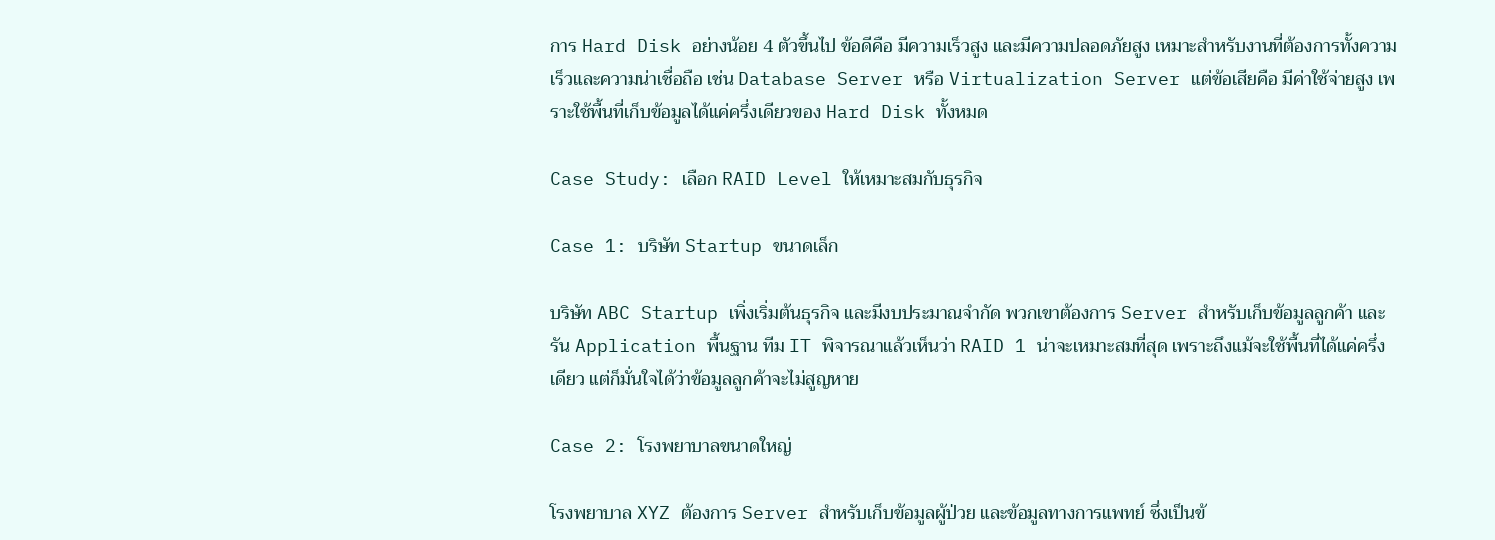การ Hard Disk อย่างน้อย 4 ตัวขึ้นไป ข้อดีคือ มีความเร็วสูง และมีความปลอดภัยสูง เหมาะสำหรับงานที่ต้องการทั้งความเร็วและความน่าเชื่อถือ เช่น Database Server หรือ Virtualization Server แต่ข้อเสียคือ มีค่าใช้จ่ายสูง เพราะใช้พื้นที่เก็บข้อมูลได้แค่ครึ่งเดียวของ Hard Disk ทั้งหมด

Case Study: เลือก RAID Level ให้เหมาะสมกับธุรกิจ

Case 1: บริษัท Startup ขนาดเล็ก

บริษัท ABC Startup เพิ่งเริ่มต้นธุรกิจ และมีงบประมาณจำกัด พวกเขาต้องการ Server สำหรับเก็บข้อมูลลูกค้า และรัน Application พื้นฐาน ทีม IT พิจารณาแล้วเห็นว่า RAID 1 น่าจะเหมาะสมที่สุด เพราะถึงแม้จะใช้พื้นที่ได้แค่ครึ่งเดียว แต่ก็มั่นใจได้ว่าข้อมูลลูกค้าจะไม่สูญหาย

Case 2: โรงพยาบาลขนาดใหญ่

โรงพยาบาล XYZ ต้องการ Server สำหรับเก็บข้อมูลผู้ป่วย และข้อมูลทางการแพทย์ ซึ่งเป็นข้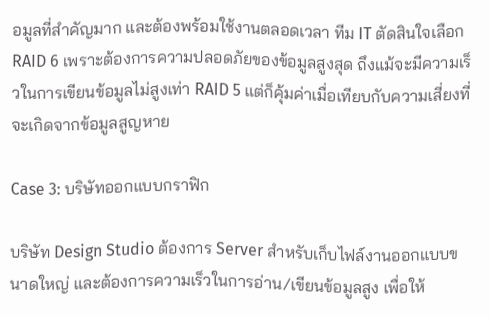อมูลที่สำคัญมาก และต้องพร้อมใช้งานตลอดเวลา ทีม IT ตัดสินใจเลือก RAID 6 เพราะต้องการความปลอดภัยของข้อมูลสูงสุด ถึงแม้จะมีความเร็วในการเขียนข้อมูลไม่สูงเท่า RAID 5 แต่ก็คุ้มค่าเมื่อเทียบกับความเสี่ยงที่จะเกิดจากข้อมูลสูญหาย

Case 3: บริษัทออกแบบกราฟิก

บริษัท Design Studio ต้องการ Server สำหรับเก็บไฟล์งานออกแบบขนาดใหญ่ และต้องการความเร็วในการอ่าน/เขียนข้อมูลสูง เพื่อให้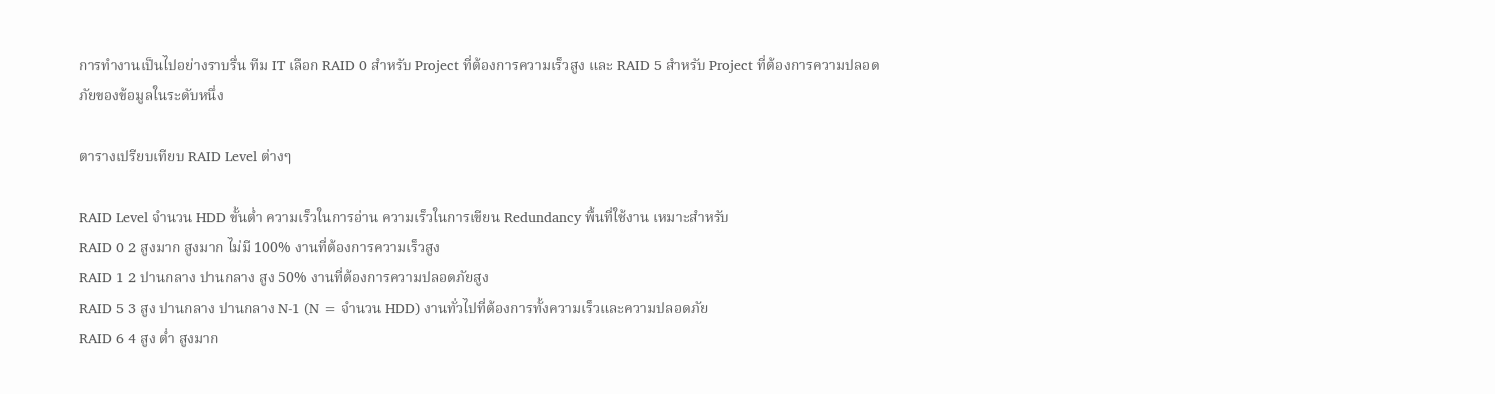การทำงานเป็นไปอย่างราบรื่น ทีม IT เลือก RAID 0 สำหรับ Project ที่ต้องการความเร็วสูง และ RAID 5 สำหรับ Project ที่ต้องการความปลอดภัยของข้อมูลในระดับหนึ่ง

ตารางเปรียบเทียบ RAID Level ต่างๆ

RAID Level จำนวน HDD ขั้นต่ำ ความเร็วในการอ่าน ความเร็วในการเขียน Redundancy พื้นที่ใช้งาน เหมาะสำหรับ
RAID 0 2 สูงมาก สูงมาก ไม่มี 100% งานที่ต้องการความเร็วสูง
RAID 1 2 ปานกลาง ปานกลาง สูง 50% งานที่ต้องการความปลอดภัยสูง
RAID 5 3 สูง ปานกลาง ปานกลาง N-1 (N = จำนวน HDD) งานทั่วไปที่ต้องการทั้งความเร็วและความปลอดภัย
RAID 6 4 สูง ต่ำ สูงมาก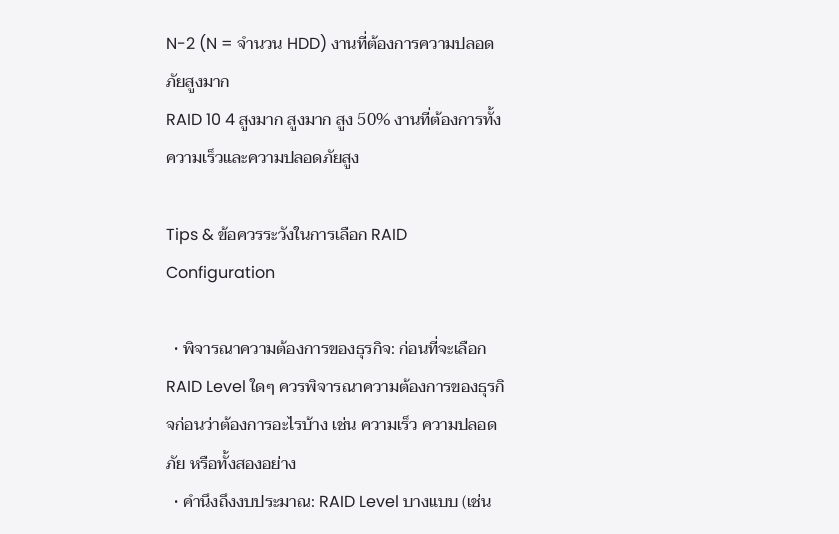N-2 (N = จำนวน HDD) งานที่ต้องการความปลอดภัยสูงมาก
RAID 10 4 สูงมาก สูงมาก สูง 50% งานที่ต้องการทั้งความเร็วและความปลอดภัยสูง

Tips & ข้อควรระวังในการเลือก RAID Configuration

  • พิจารณาความต้องการของธุรกิจ: ก่อนที่จะเลือก RAID Level ใดๆ ควรพิจารณาความต้องการของธุรกิจก่อนว่าต้องการอะไรบ้าง เช่น ความเร็ว ความปลอดภัย หรือทั้งสองอย่าง
  • คำนึงถึงงบประมาณ: RAID Level บางแบบ (เช่น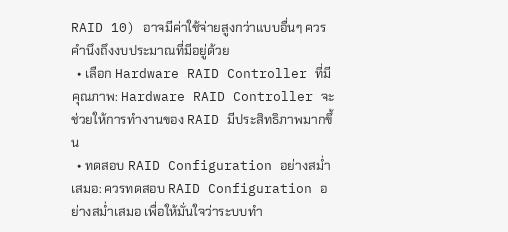RAID 10) อาจมีค่าใช้จ่ายสูงกว่าแบบอื่นๆ ควรคำนึงถึงงบประมาณที่มีอยู่ด้วย
  • เลือก Hardware RAID Controller ที่มีคุณภาพ: Hardware RAID Controller จะช่วยให้การทำงานของ RAID มีประสิทธิภาพมากขึ้น
  • ทดสอบ RAID Configuration อย่างสม่ำเสมอ: ควรทดสอบ RAID Configuration อย่างสม่ำเสมอ เพื่อให้มั่นใจว่าระบบทำ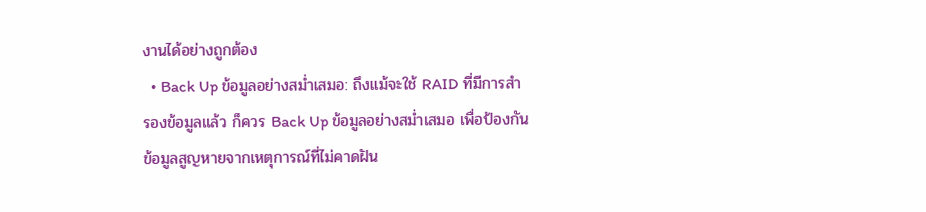งานได้อย่างถูกต้อง
  • Back Up ข้อมูลอย่างสม่ำเสมอ: ถึงแม้จะใช้ RAID ที่มีการสำรองข้อมูลแล้ว ก็ควร Back Up ข้อมูลอย่างสม่ำเสมอ เพื่อป้องกันข้อมูลสูญหายจากเหตุการณ์ที่ไม่คาดฝัน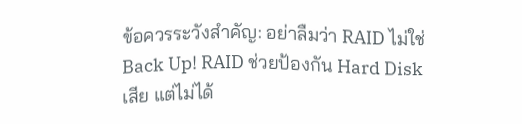ข้อควรระวังสำคัญ: อย่าลืมว่า RAID ไม่ใช่ Back Up! RAID ช่วยป้องกัน Hard Disk เสีย แต่ไม่ได้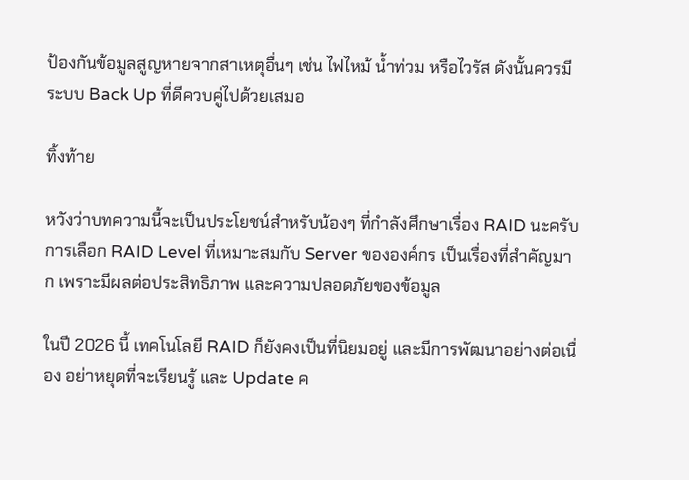ป้องกันข้อมูลสูญหายจากสาเหตุอื่นๆ เช่น ไฟไหม้ น้ำท่วม หรือไวรัส ดังนั้นควรมีระบบ Back Up ที่ดีควบคู่ไปด้วยเสมอ

ทิ้งท้าย

หวังว่าบทความนี้จะเป็นประโยชน์สำหรับน้องๆ ที่กำลังศึกษาเรื่อง RAID นะครับ การเลือก RAID Level ที่เหมาะสมกับ Server ขององค์กร เป็นเรื่องที่สำคัญมาก เพราะมีผลต่อประสิทธิภาพ และความปลอดภัยของข้อมูล

ในปี 2026 นี้ เทคโนโลยี RAID ก็ยังคงเป็นที่นิยมอยู่ และมีการพัฒนาอย่างต่อเนื่อง อย่าหยุดที่จะเรียนรู้ และ Update ค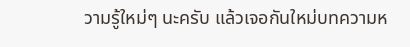วามรู้ใหม่ๆ นะครับ แล้วเจอกันใหม่บทความห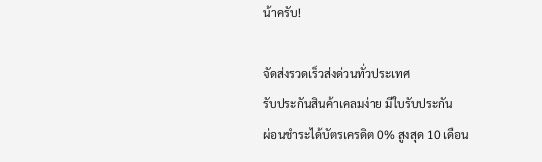น้าครับ!

จัดส่งรวดเร็วส่งด่วนทั่วประเทศ
รับประกันสินค้าเคลมง่าย มีใบรับประกัน
ผ่อนชำระได้บัตรเครดิต 0% สูงสุด 10 เดือน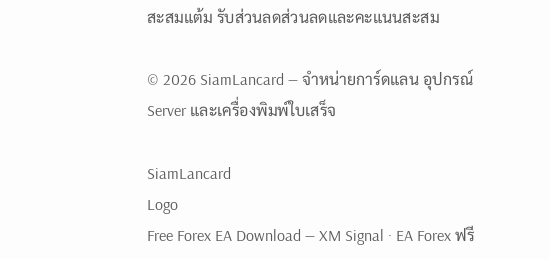สะสมแต้ม รับส่วนลดส่วนลดและคะแนนสะสม

© 2026 SiamLancard — จำหน่ายการ์ดแลน อุปกรณ์ Server และเครื่องพิมพ์ใบเสร็จ

SiamLancard
Logo
Free Forex EA Download — XM Signal · EA Forex ฟรี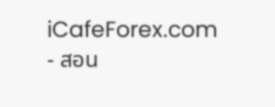iCafeForex.com - สอน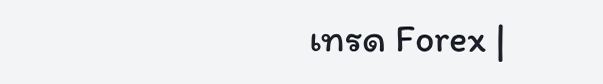เทรด Forex |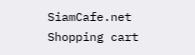SiamCafe.net
Shopping cart